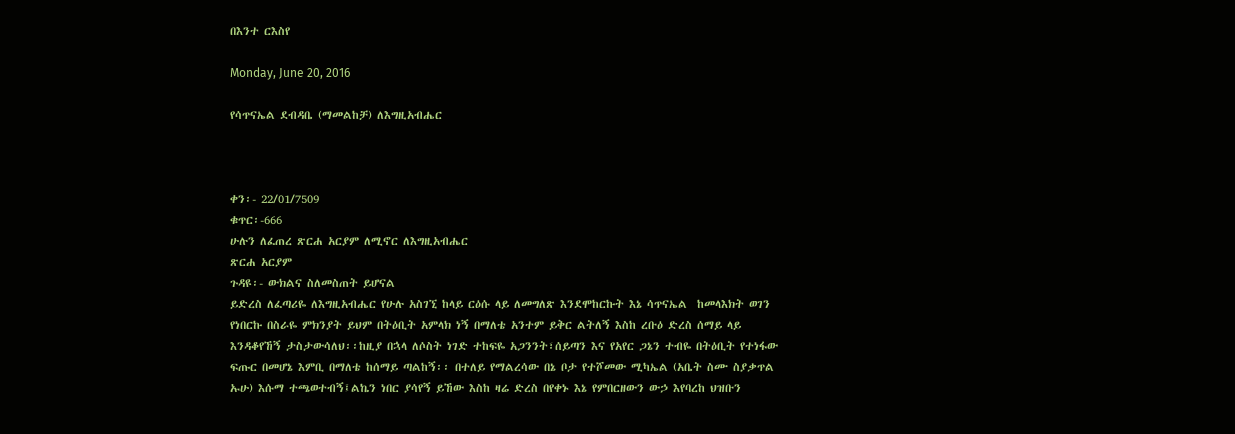በእንተ ርእስየ

Monday, June 20, 2016

የሳጥናኤል ደብዳቤ (ማመልከቻ) ለእግዚአብሔር



ቀን፡- 22/01/7509
ቁጥር፡-666
ሁሉን ለፈጠረ ጽርሐ አርያም ለሚኖር ለእግዚአብሔር
ጽርሐ አርያም
ጉዳዩ፡- ውክልና ስለመስጠት ይሆናል
ይድረስ ለፈጣሪዬ ለእግዚአብሔር የሁሉ አስገኚ ከላይ ርዕሱ ላይ ለመግለጽ እንደሞከርኩት እኔ ሳጥናኤል  ከመላእክት ወገን የነበርኩ በስራዬ ምክንያት ይህም በትዕቢት አምላክ ነኝ በማለቴ አንተም ይቅር ልትለኝ እስከ ረቡዕ ድረስ ሰማይ ላይ እንዳቆየኸኝ ታስታውሳለህ፡፡ከዚያ በኋላ ለሶስት ነገድ ተከፍዬ አጋንንት፣ሰይጣን እና የአየር ጋኔን ተብዬ በትዕቢት የተነፋው ፍጡር በመሆኔ እምቢ በማለቴ ከሰማይ ጣልከኝ፡፡ በተለይ የማልረሳው በኔ ቦታ የተሾመው ሚካኤል (አቤት ስሙ ስያቃጥል ኡሁ) እሱማ ተጫወተብኝ፤ልኬን ነበር ያሳየኝ ይኸው እስከ ዛሬ ድረስ በየቀኑ እኔ የምበርዘውን ውኃ እየባረከ ህዝቡን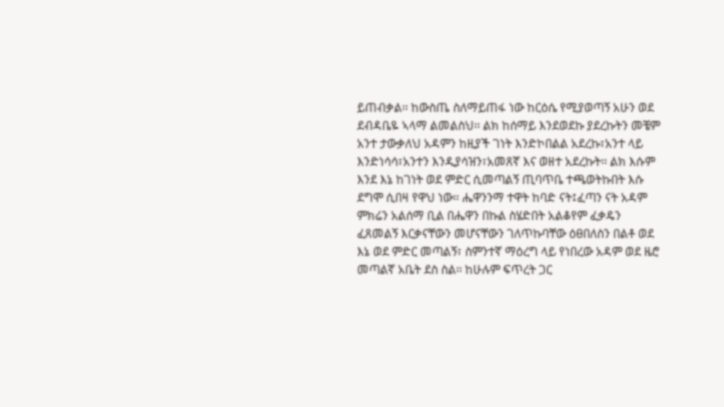ይጠብቃል፡፡ ከውስጤ ስለማይጠፋ ነው ከርዕሴ የሚያወጣኝ አሁን ወደ ደብዳቤዬ ኣላማ ልመልስህ፡፡ ልክ ከሰማይ እንደወደኩ ያደረኩትን መቼም አንተ ታውቃለህ አዳምን ከዚያች ገነት እንድኮበልል አደረኩ፣አንተ ላይ እንድነሳሳ፣አንተን እንዲያሳዝን፣አመጸኛ እና ወዘተ አደረኩት፡፡ ልክ እሱም እንደ እኔ ከገነት ወደ ምድር ሲመጣልኝ ጢባጥቤ ተጫወትኩበት እሱ ደግሞ ሲበዛ የዋህ ነው፡፡ ሔዋንንማ ተዋት ከባድ ናት፤ፈጣን ናት አዳም ምክሬን አልሰማ ቢል በሔዋን በኩል ስሄድበት አልቆየም ፈቃዴን ፈጸመልኝ እርቃናቸውን መሆናቸውን ገለጥኩባቸው ዕፀበለስን በልቶ ወደ እኔ ወደ ምድር መጣልኝ፣ ስምንተኛ ማዕረግ ላይ የነበረው አዳም ወደ ዜሮ መጣልኛ አቤት ደስ ስል፡፡ ከሁሉም ፍጥረት ጋር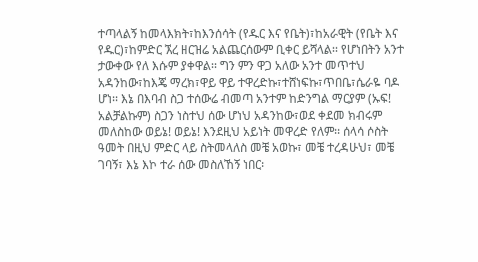ተጣላልኝ ከመላእክት፣ከእንሰሳት (የዱር እና የቤት)፣ከአራዊት (የቤት እና የዱር)፣ከምድር ኧረ ዘርዝሬ አልጨርሰውም ቢቀር ይሻላል፡፡ የሆነበትን አንተ ታውቀው የለ እሱም ያቀዋል፡፡ ግን ምን ዋጋ አለው አንተ መጥተህ አዳንከው፣ከእጄ ማረክ፣ዋይ ዋይ ተዋረድኩ፣ተሸነፍኩ፣ጥበቤ፣ሴራዬ ባዶ ሆነ፡፡ እኔ በእባብ ስጋ ተሰውሬ ብመጣ አንተም ከድንግል ማርያም (ኡፍ! አልቻልኩም) ስጋን ነስተህ ሰው ሆነህ አዳንከው፣ወደ ቀደመ ክብሩም መለስከው ወይኔ! ወይኔ! እንደዚህ አይነት መዋረድ የለም፡፡ ሰላሳ ሶስት ዓመት በዚህ ምድር ላይ ስትመላለስ መቼ አወኩ፣ መቼ ተረዳሁህ፣ መቼ ገባኝ፣ እኔ እኮ ተራ ሰው መስለኸኝ ነበር፡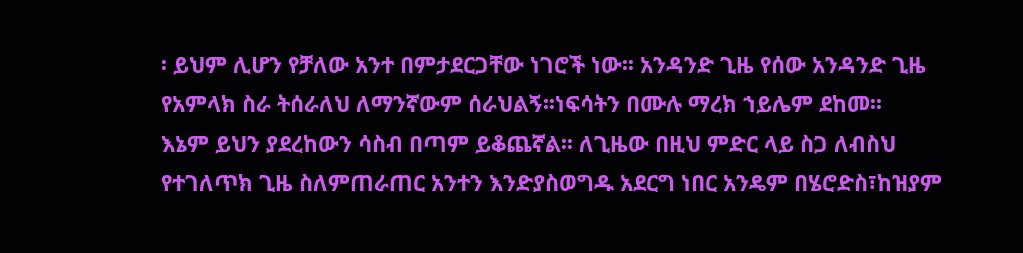፡ ይህም ሊሆን የቻለው አንተ በምታደርጋቸው ነገሮች ነው፡፡ አንዳንድ ጊዜ የሰው አንዳንድ ጊዜ የአምላክ ስራ ትሰራለህ ለማንኛውም ሰራህልኝ፡፡ነፍሳትን በሙሉ ማረክ ኀይሌም ደከመ፡፡
እኔም ይህን ያደረከውን ሳስብ በጣም ይቆጨኛል፡፡ ለጊዜው በዚህ ምድር ላይ ስጋ ለብስህ የተገለጥክ ጊዜ ስለምጠራጠር አንተን እንድያስወግዱ አደርግ ነበር አንዴም በሄሮድስ፣ከዝያም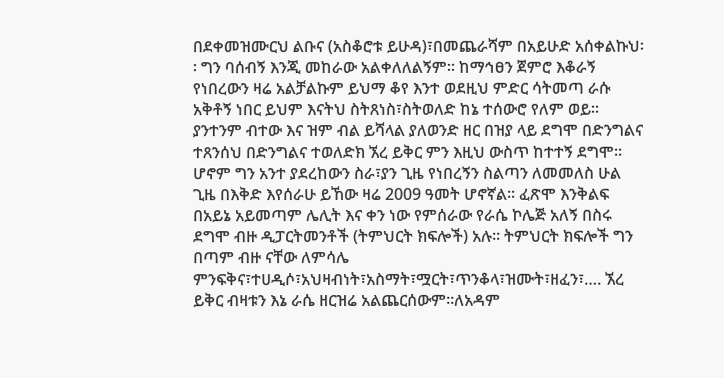በደቀመዝሙርህ ልቡና (አስቆሮቱ ይሁዳ)፣በመጨራሻም በአይሁድ አሰቀልኩህ፡፡ ግን ባሰብኝ እንጂ መከራው አልቀለለልኝም፡፡ ከማኅፀን ጀምሮ እቆራኝ የነበረውን ዛሬ አልቻልኩም ይህማ ቆየ እንተ ወደዚህ ምድር ሳትመጣ ራሱ አቅቶኝ ነበር ይህም እናትህ ስትጸነስ፣ስትወለድ ከኔ ተሰውሮ የለም ወይ፡፡ ያንተንም ብተው እና ዝም ብል ይሻላል ያለወንድ ዘር በዝያ ላይ ደግሞ በድንግልና ተጸንሰህ በድንግልና ተወለድክ ኧረ ይቅር ምን እዚህ ውስጥ ከተተኝ ደግሞ፡፡ ሆኖም ግን አንተ ያደረከውን ስራ፣ያን ጊዜ የነበረኝን ስልጣን ለመመለስ ሁል ጊዜ በእቅድ እየሰራሁ ይኸው ዛሬ 2009 ዓመት ሆኖኛል፡፡ ፈጽሞ እንቅልፍ በአይኔ አይመጣም ሌሊት እና ቀን ነው የምሰራው የራሴ ኮሌጅ አለኝ በስሩ ደግሞ ብዙ ዲፓርትመንቶች (ትምህርት ክፍሎች) አሉ፡፡ ትምህርት ክፍሎች ግን በጣም ብዙ ናቸው ለምሳሌ ምንፍቅና፣ተሀዲሶ፣አህዛብነት፣አስማት፣ሟርት፣ጥንቆላ፣ዝሙት፣ዘፈን፣…. ኧረ ይቅር ብዛቱን እኔ ራሴ ዘርዝሬ አልጨርሰውም፡፡ለአዳም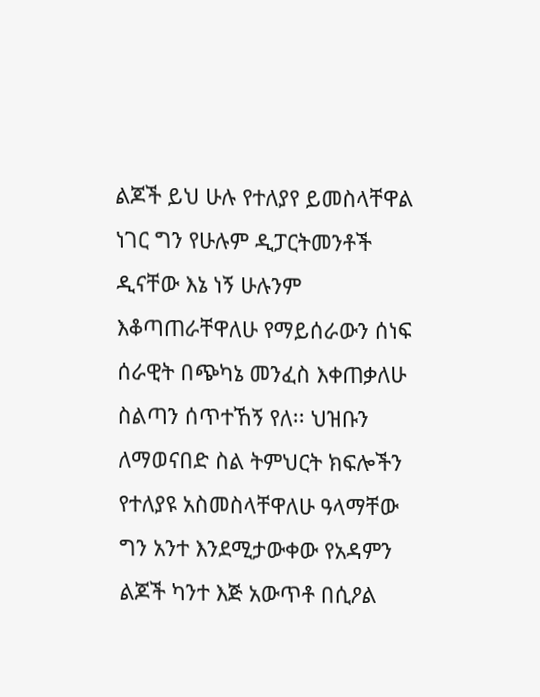ልጆች ይህ ሁሉ የተለያየ ይመስላቸዋል ነገር ግን የሁሉም ዲፓርትመንቶች ዲናቸው እኔ ነኝ ሁሉንም እቆጣጠራቸዋለሁ የማይሰራውን ሰነፍ ሰራዊት በጭካኔ መንፈስ እቀጠቃለሁ ስልጣን ሰጥተኸኝ የለ፡፡ ህዝቡን ለማወናበድ ስል ትምህርት ክፍሎችን የተለያዩ አስመስላቸዋለሁ ዓላማቸው ግን አንተ እንደሚታውቀው የአዳምን ልጆች ካንተ እጅ አውጥቶ በሲዖል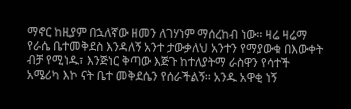ማኖር ከዚያም በኋለኛው ዘመን ለገሃነም ማሰረከብ ነው፡፡ ዛሬ ዛሬማ የራሴ ቤተመቅደስ እንዳለኝ አንተ ታውቃለህ አንተን የማያውቁ በእውቀት ብቻ የሚነዱ፣ እንጅነር ቅጣው እጅጉ ከተለያትማ ራስዋን የሳተች አሜሪካ እኮ ናት ቤተ መቅደሴን የሰራችልኝ፡፡ አንዱ አዋቂ ነኝ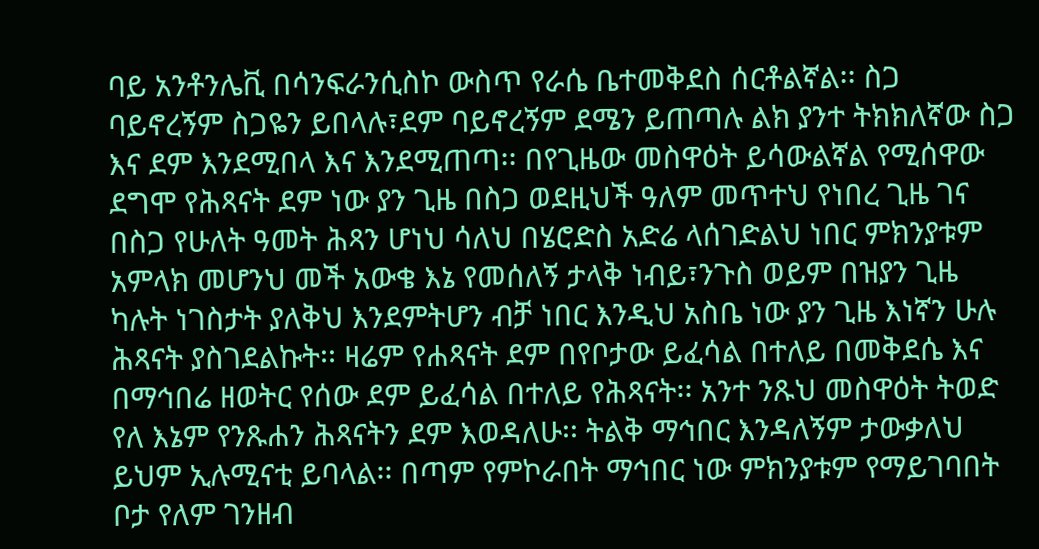ባይ አንቶንሌቪ በሳንፍራንሲስኮ ውስጥ የራሴ ቤተመቅደስ ሰርቶልኛል፡፡ ስጋ ባይኖረኝም ስጋዬን ይበላሉ፣ደም ባይኖረኝም ደሜን ይጠጣሉ ልክ ያንተ ትክክለኛው ስጋ እና ደም እንደሚበላ እና እንደሚጠጣ፡፡ በየጊዜው መስዋዕት ይሳውልኛል የሚሰዋው ደግሞ የሕጻናት ደም ነው ያን ጊዜ በስጋ ወደዚህች ዓለም መጥተህ የነበረ ጊዜ ገና በስጋ የሁለት ዓመት ሕጻን ሆነህ ሳለህ በሄሮድስ አድሬ ላሰገድልህ ነበር ምክንያቱም አምላክ መሆንህ መች አውቄ እኔ የመሰለኝ ታላቅ ነብይ፣ንጉስ ወይም በዝያን ጊዜ ካሉት ነገስታት ያለቅህ እንደምትሆን ብቻ ነበር እንዲህ አስቤ ነው ያን ጊዜ እነኛን ሁሉ ሕጻናት ያስገደልኩት፡፡ ዛሬም የሐጻናት ደም በየቦታው ይፈሳል በተለይ በመቅደሴ እና በማኅበሬ ዘወትር የሰው ደም ይፈሳል በተለይ የሕጻናት፡፡ አንተ ንጹህ መስዋዕት ትወድ የለ እኔም የንጹሐን ሕጻናትን ደም እወዳለሁ፡፡ ትልቅ ማኅበር እንዳለኝም ታውቃለህ ይህም ኢሉሚናቲ ይባላል፡፡ በጣም የምኮራበት ማኅበር ነው ምክንያቱም የማይገባበት ቦታ የለም ገንዘብ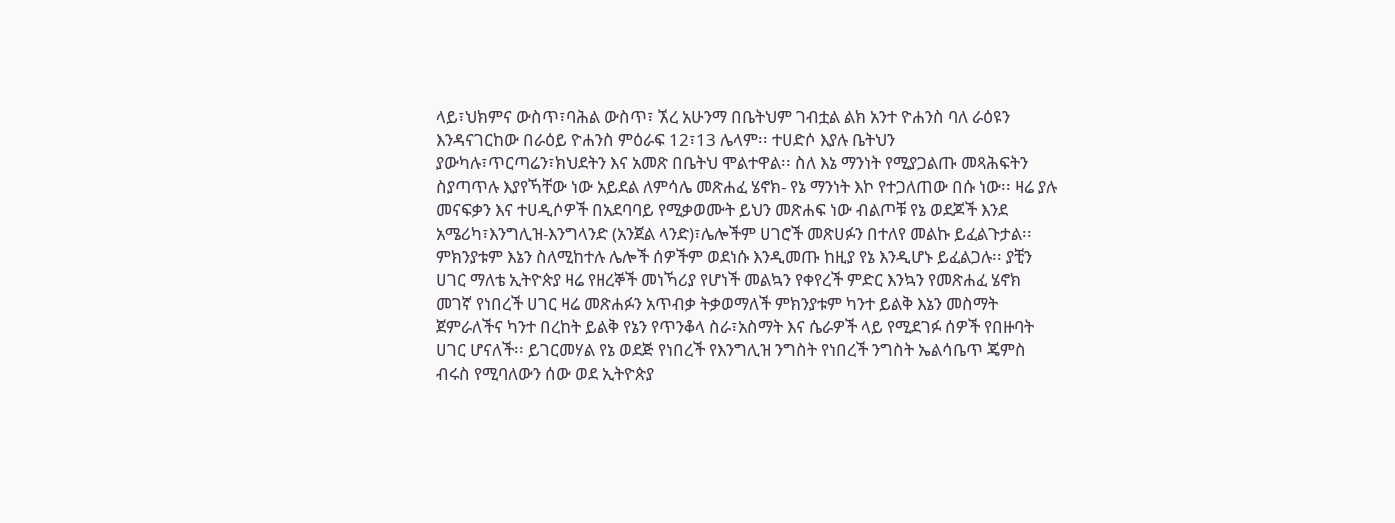ላይ፣ህክምና ውስጥ፣ባሕል ውስጥ፣ ኧረ አሁንማ በቤትህም ገብቷል ልክ አንተ ዮሐንስ ባለ ራዕዩን እንዳናገርከው በራዕይ ዮሐንስ ምዕራፍ 12፣13 ሌላም፡፡ ተሀድሶ እያሉ ቤትህን ያውካሉ፣ጥርጣሬን፣ክህደትን እና አመጽ በቤትህ ሞልተዋል፡፡ ስለ እኔ ማንነት የሚያጋልጡ መጻሕፍትን ስያጣጥሉ እያየኻቸው ነው አይደል ለምሳሌ መጽሐፈ ሄኖክ- የኔ ማንነት እኮ የተጋለጠው በሱ ነው፡፡ ዛሬ ያሉ መናፍቃን እና ተሀዲሶዎች በአደባባይ የሚቃወሙት ይህን መጽሐፍ ነው ብልጦቹ የኔ ወደጆች እንደ አሜሪካ፣እንግሊዝ-እንግላንድ (አንጀል ላንድ)፣ሌሎችም ሀገሮች መጽሀፉን በተለየ መልኩ ይፈልጉታል፡፡ ምክንያቱም እኔን ስለሚከተሉ ሌሎች ሰዎችም ወደነሱ እንዲመጡ ከዚያ የኔ እንዲሆኑ ይፈልጋሉ፡፡ ያቺን ሀገር ማለቴ ኢትዮጵያ ዛሬ የዘረኞች መነኻሪያ የሆነች መልኳን የቀየረች ምድር እንኳን የመጽሐፈ ሄኖክ መገኛ የነበረች ሀገር ዛሬ መጽሐፉን አጥብቃ ትቃወማለች ምክንያቱም ካንተ ይልቅ እኔን መስማት ጀምራለችና ካንተ በረከት ይልቅ የኔን የጥንቆላ ስራ፣አስማት እና ሴራዎች ላይ የሚደገፉ ሰዎች የበዙባት ሀገር ሆናለች፡፡ ይገርመሃል የኔ ወደጅ የነበረች የእንግሊዝ ንግስት የነበረች ንግስት ኤልሳቤጥ ጄምስ ብሩስ የሚባለውን ሰው ወደ ኢትዮጵያ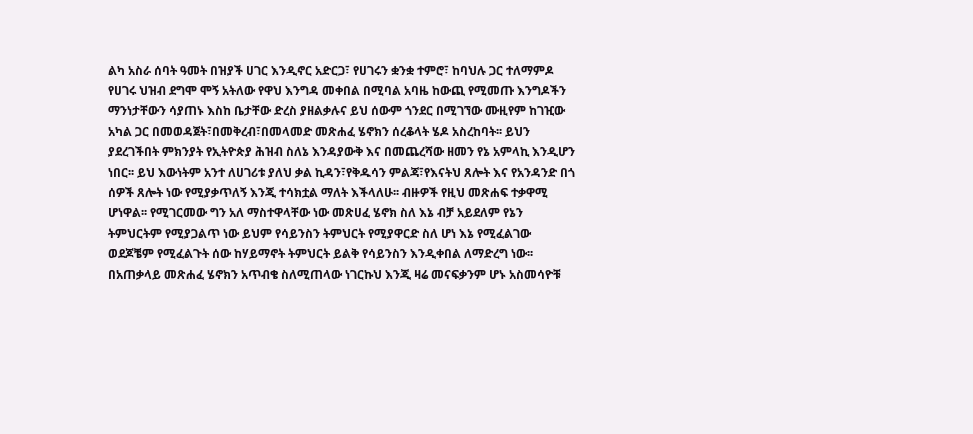ልካ አስራ ሰባት ዓመት በዝያች ሀገር እንዲኖር አድርጋ፣ የሀገሩን ቋንቋ ተምሮ፣ ከባህሉ ጋር ተለማምዶ የሀገሩ ህዝብ ደግሞ ሞኝ አትለው የዋህ እንግዳ መቀበል በሚባል አባዜ ከውጪ የሚመጡ እንግዶችን ማንነታቸውን ሳያጠኑ እስከ ቤታቸው ድረስ ያዘልቃሉና ይህ ሰውም ጎንደር በሚገኘው ሙዚየም ከገዢው አካል ጋር በመወዳጀት፣በመቅረብ፣በመላመድ መጽሐፈ ሄኖክን ሰረቆላት ሄዶ አስረከባት፡፡ ይህን ያደረገችበት ምክንያት የኢትዮጵያ ሕዝብ ስለኔ እንዳያውቅ እና በመጨረሻው ዘመን የኔ አምላኪ እንዲሆን ነበር፡፡ ይህ እውነትም አንተ ለሀገሪቱ ያለህ ቃል ኪዳን፣የቅዱሳን ምልጃ፣የእናትህ ጸሎት እና የአንዳንድ በጎ ሰዎች ጸሎት ነው የሚያቃጥለኝ እንጂ ተሳክቷል ማለት እችላለሁ፡፡ ብዙዎች የዚህ መጽሐፍ ተቃዋሚ ሆነዋል፡፡ የሚገርመው ግን አለ ማስተዋላቸው ነው መጽሀፈ ሄኖክ ስለ እኔ ብቻ አይደለም የኔን ትምህርትም የሚያጋልጥ ነው ይህም የሳይንስን ትምህርት የሚያዋርድ ስለ ሆነ እኔ የሚፈልገው ወደጆቼም የሚፈልጉት ሰው ከሃይማኖት ትምህርት ይልቅ የሳይንስን እንዲቀበል ለማድረግ ነው፡፡ በአጠቃላይ መጽሐፈ ሄኖክን አጥብቄ ስለሚጠላው ነገርኩህ እንጂ ዛሬ መናፍቃንም ሆኑ አስመሳዮቹ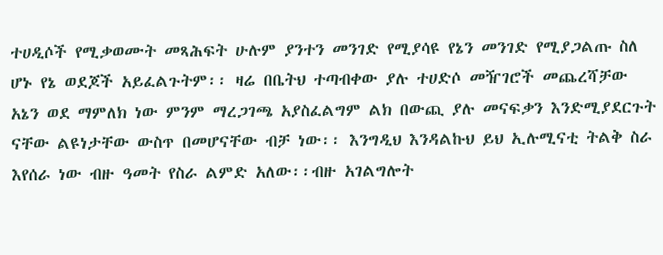ተሀዲሶች የሚቃወሙት መጻሕፍት ሁሉም ያንተን መንገድ የሚያሳዩ የኔን መንገድ የሚያጋልጡ ስለ ሆኑ የኔ ወደጆች አይፈልጉትም፡፡ ዛሬ በቤትህ ተጣብቀው ያሉ ተሀድሶ መዥገሮች መጨረሻቻው አኔን ወደ ማምለክ ነው ምንም ማረጋገጫ አያስፈልግም ልክ በውጪ ያሉ መናፍቃን እንድሚያደርጉት ናቸው ልዩነታቸው ውስጥ በመሆናቸው ብቻ ነው፡፡ እንግዲህ እንዳልኩህ ይህ ኢሉሚናቲ ትልቅ ስራ እየሰራ ነው ብዙ ዓመት የስራ ልምድ አለው፡፡ብዙ አገልግሎት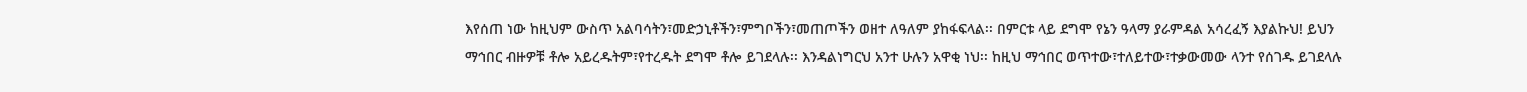እየሰጠ ነው ከዚህም ውስጥ አልባሳትን፣መድኃኒቶችን፣ምግቦችን፣መጠጦችን ወዘተ ለዓለም ያከፋፍላል፡፡ በምርቱ ላይ ደግሞ የኔን ዓላማ ያራምዳል አሳረፈኝ እያልኩህ! ይህን ማኅበር ብዙዎቹ ቶሎ አይረዱትም፣የተረዱት ደግሞ ቶሎ ይገደላሉ፡፡ እንዳልነግርህ አንተ ሁሉን አዋቂ ነህ፡፡ ከዚህ ማኅበር ወጥተው፣ተለይተው፣ተቃውመው ላንተ የሰገዱ ይገደላሉ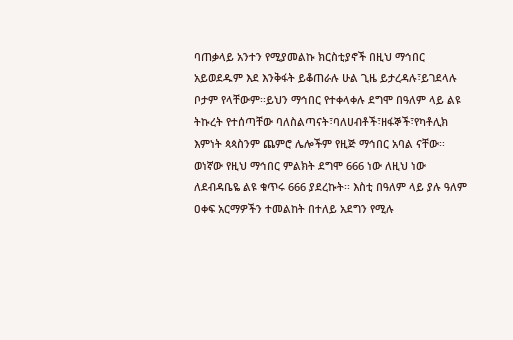ባጠቃላይ አንተን የሚያመልኩ ክርስቲያኖች በዚህ ማኅበር አይወደዱም እደ እንቅፋት ይቆጠራሉ ሁል ጊዜ ይታረዳሉ፣ይገደላሉ ቦታም የላቸውም፡፡ይህን ማኅበር የተቀላቀሉ ደግሞ በዓለም ላይ ልዩ ትኩረት የተሰጣቸው ባለስልጣናት፣ባለሀብቶች፣ዘፋኞች፣የካቶሊክ እምነት ጳጳስንም ጨምሮ ሌሎችም የዚጅ ማኅበር አባል ናቸው፡፡ወነኛው የዚህ ማኅበር ምልክት ደግሞ 666 ነው ለዚህ ነው ለደብዳቤዬ ልዩ ቁጥሩ 666 ያደረኩት፡፡ እስቲ በዓለም ላይ ያሉ ዓለም ዐቀፍ አርማዎችን ተመልከት በተለይ አደግን የሚሉ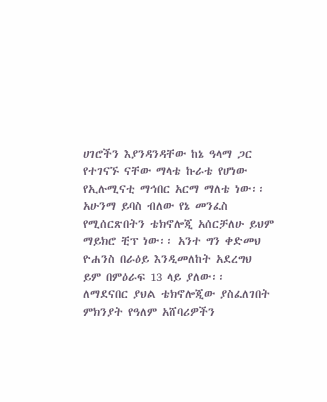ሀገሮችን እያንዳንዳቸው ከኔ ዓላማ ጋር የተገናኙ ናቸው ማላቴ ኩራቴ የሆነው የኢሉሚናቲ ማኅበር አርማ ማለቴ ነው፡፡ አሁንማ ይባስ ብለው የኔ መንፈስ የሚሰርጽበትን ቴክኖሎጂ አሰርቻለሁ ይህም ማይክሮ ቺፕ ነው፡፡ አንተ ግን ቀድመህ ዮሐንስ በራዕይ እንዲመለከት አደረግህ ይም በምዕራፍ 13 ላይ ያለው፡፡ ለማደናበር ያህል ቴክኖሎጂው ያስፈለገበት ምክንያት የዓለም አሸባሪዎችን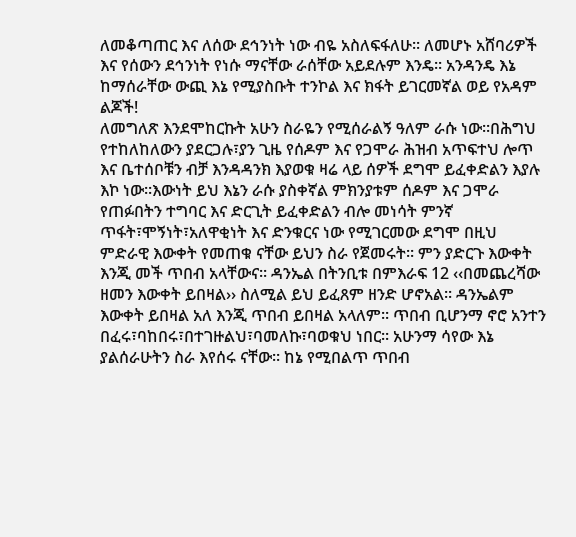ለመቆጣጠር እና ለሰው ደኅንነት ነው ብዬ አስለፍፋለሁ፡፡ ለመሆኑ አሸባሪዎች እና የሰውን ደኅንነት የነሱ ማናቸው ራሰቸው አይደሉም እንዴ፡፡ አንዳንዴ እኔ ከማሰራቸው ውጪ እኔ የሚያስቡት ተንኮል እና ክፋት ይገርመኛል ወይ የአዳም ልጆች!
ለመግለጽ እንደሞከርኩት አሁን ስራዬን የሚሰራልኝ ዓለም ራሱ ነው፡፡በሕግህ የተከለከለውን ያደርጋሉ፣ያን ጊዜ የሰዶም እና የጋሞራ ሕዝብ አጥፍተህ ሎጥ እና ቤተሰቦቹን ብቻ እንዳዳንክ እያወቁ ዛሬ ላይ ሰዎች ደግሞ ይፈቀድልን እያሉ እኮ ነው፡፡እውነት ይህ እኔን ራሱ ያስቀኛል ምክንያቱም ሰዶም እና ጋሞራ የጠፉበትን ተግባር እና ድርጊት ይፈቀድልን ብሎ መነሳት ምንኛ ጥፋት፣ሞኝነት፣አለዋቂነት እና ድንቁርና ነው የሚገርመው ደግሞ በዚህ ምድራዊ እውቀት የመጠቁ ናቸው ይህን ስራ የጀመሩት፡፡ ምን ያድርጉ እውቀት እንጂ መች ጥበብ አላቸውና፡፡ ዳንኤል በትንቢቱ በምእራፍ 12 ‹‹በመጨረሻው ዘመን እውቀት ይበዛል›› ስለሚል ይህ ይፈጸም ዘንድ ሆኖአል፡፡ ዳንኤልም እውቀት ይበዛል አለ እንጂ ጥበብ ይበዛል አላለም፡፡ ጥበብ ቢሆንማ ኖሮ አንተን በፈሩ፣ባከበሩ፣በተገዙልህ፣ባመለኩ፣ባወቁህ ነበር፡፡ አሁንማ ሳየው እኔ ያልሰራሁትን ስራ እየሰሩ ናቸው፡፡ ከኔ የሚበልጥ ጥበብ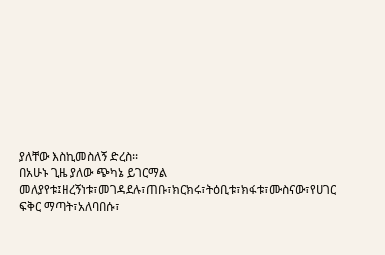ያለቸው እስኪመስለኝ ድረስ፡፡
በአሁኑ ጊዜ ያለው ጭካኔ ይገርማል መለያየቱ፤ዘረኝነቱ፣መገዳደሉ፣ጠቡ፣ክርክሩ፣ትዕቢቱ፣ክፋቱ፣ሙስናው፣የሀገር ፍቅር ማጣት፣አለባበሱ፣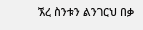ኧረ ስንቱን ልንገርህ በቃ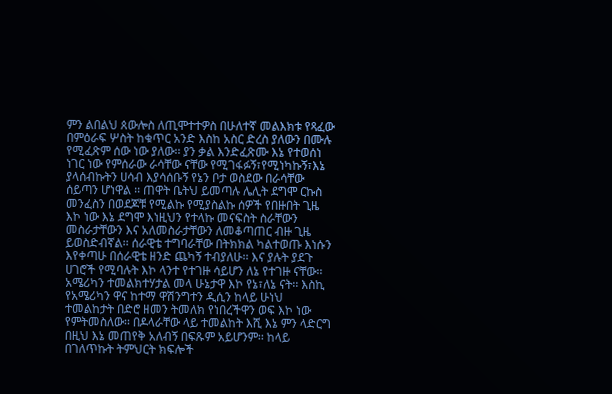ምን ልበልህ ጰውሎስ ለጢሞተተዎስ በሁለተኛ መልእክቱ የጻፈው በምዕራፍ ሦስት ከቁጥር አንድ እስከ አስር ድረስ ያለውን በሙሉ የሚፈጽም ሰው ነው ያለው፡፡ ያን ቃል እንድፈጽሙ እኔ የተወሰነ ነገር ነው የምሰራው ራሳቸው ናቸው የሚገፋፉኝ፣የሚነካኩኝ፣እኔ ያላሰብኩትን ሀሳብ እያሳሰቡኝ የኔን ቦታ ወስደው በራሳቸው ሰይጣን ሆነዋል ፡፡ ጠዋት ቤትህ ይመጣሉ ሌሊት ደግሞ ርኩስ መንፈስን በወደጆቹ የሚልኩ የሚያስልኩ ሰዎች የበዙበት ጊዜ እኮ ነው እኔ ደግሞ እነዚህን የተላኩ መናፍስት ስራቸውን መስራታቸውን እና አለመስራታቸውን ለመቆጣጠር ብዙ ጊዜ ይወስድብኛል፡፡ ሰራዊቴ ተግባራቸው በትክክል ካልተወጡ እነሱን እየቀጣሁ በሰራዊቴ ዘንድ ጨካኝ ተብያለሁ፡፡ እና ያሉት ያደጉ ሀገሮች የሚባሉት እኮ ላንተ የተገዙ ሳይሆን ለኔ የተገዙ ናቸው፡፡ አሜሪካን ተመልክተሃታል መላ ሁኔታዋ እኮ የኔ፣ለኔ ናት፡፡ እስኪ የአሜሪካን ዋና ከተማ ዋሽንግተን ዲሲን ከላይ ሁነህ ተመልከታት በድሮ ዘመን ትመለክ የነበረችዋን ወፍ እኮ ነው የምትመስለው፡፡ በዶላራቸው ላይ ተመልከት እሺ እኔ ምን ላድርግ በዚህ እኔ መጠየቅ አለብኝ በፍጹም አይሆንም፡፡ ከላይ በገለጥኩት ትምህርት ክፍሎች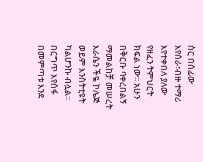ስር በሰፊው እየሰራ፣ብዙ ተማሪ እየተቀበለ ያለው የዘፈን ትምህርት ክፍል ነው፡፡ አሁን በቅርቡ ባቀረበልኝ ማመልከቻ መሠረት እራሴን ችዬ ኮሌጅ ወይም እንስትቲዩት ካልሆንኩ ብሏል፡፡ በርግጥ እየሰፋ በመምጣቱ እንደ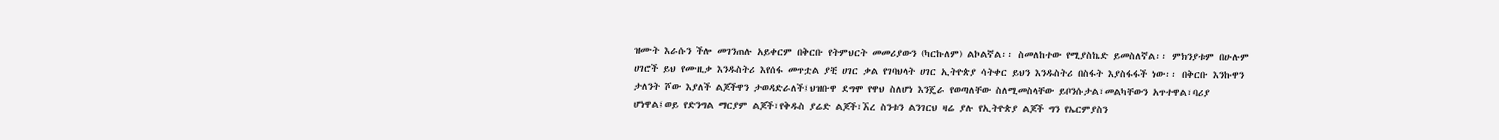ዝሙት እራሱን ችሎ መገንጠሉ አይቀርም በቅርቡ የትምህርት መመሪያውን (ካርኩለም) ልኮልኛል፡፡ ስመለከተው የሚያስኬድ ይመስለኛል፡፡ ምክንያቱም በሁሉም ሀገሮች ይህ የሙዚቃ እንዱስትሪ እየሰፋ መጥቷል ያቺ ሀገር ቃል የገባህላት ሀገር ኢትዮጵያ ሳትቀር ይህን እንዱስትሪ በስፋት እያስፋፋች ነው፡፡ በቅርቡ እንኩዋን ታለንት ሾው እያለች ልጆችዋን ታወዳድራለች፤ህዝቡዋ ደግሞ የዋህ ስለሆነ እንጄራ የወጣለቸው ስለሚመስላቸው ይቦንሱታል፣መልካቸውን አጥተዋል፣ባሪያ ሆነዋል፤ወይ የድንግል ማርያም ልጆች፣የቅዱስ ያሬድ ልጆች፣ኧረ ስንቱን ልንገርህ ዛሬ ያሉ የኢትዮጵያ ልጆች ግን የኤርምያስን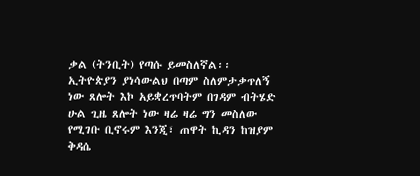ቃል (ትንቢት) የጣሱ ይመስለኛል፡፡ ኢትዮጵያን ያነሳውልህ በጣም ስለምታቃጥለኝ ነው ጸሎት እኮ አይቋረጥባትም በገዳም ብትሄድ ሁል ጊዜ ጸሎት ነው ዛሬ ዛሬ ግን መስለው የሚገቡ ቢኖሩም እንጂ፣ ጠዋት ኪዳን ከዝያም ቅዳሴ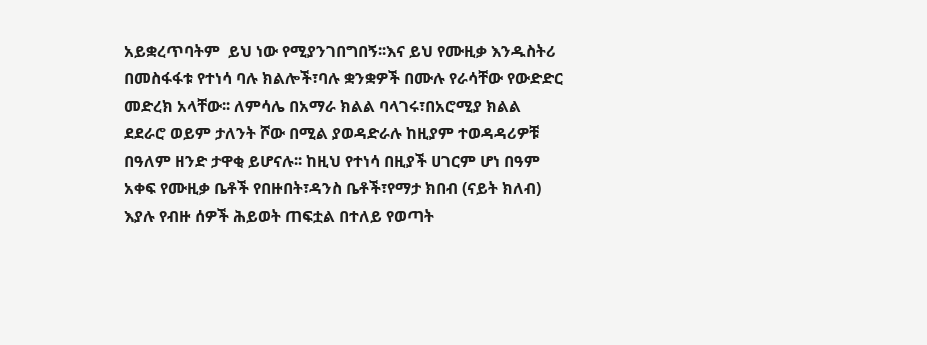አይቋረጥባትም  ይህ ነው የሚያንገበግበኝ፡፡እና ይህ የሙዚቃ እንዱስትሪ በመስፋፋቱ የተነሳ ባሉ ክልሎች፣ባሉ ቋንቋዎች በሙሉ የራሳቸው የውድድር መድረክ አላቸው፡፡ ለምሳሌ በአማራ ክልል ባላገሩ፣በአሮሚያ ክልል ደደራሮ ወይም ታለንት ሾው በሚል ያወዳድራሉ ከዚያም ተወዳዳሪዎቹ በዓለም ዘንድ ታዋቂ ይሆናሉ፡፡ ከዚህ የተነሳ በዚያች ሀገርም ሆነ በዓም አቀፍ የሙዚቃ ቤቶች የበዙበት፣ዳንስ ቤቶች፣የማታ ክበብ (ናይት ክለብ) እያሉ የብዙ ሰዎች ሕይወት ጠፍቷል በተለይ የወጣት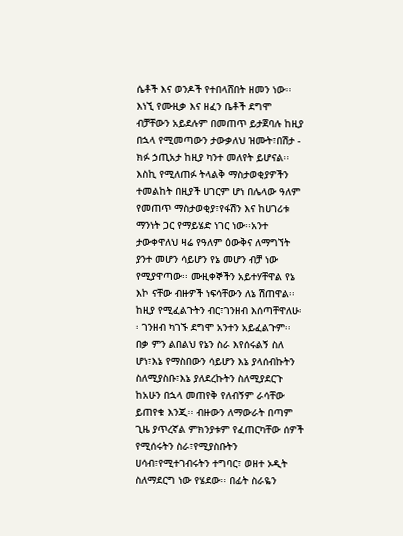ሴቶች እና ወንዶች የተበላሸበት ዘመን ነው፡፡ እነኚ የሙዚቃ እና ዘፈን ቤቶች ደግሞ ብቻቸውን አይደሉም በመጠጥ ይታጀባሉ ከዚያ በኋላ የሚመጣውን ታውቃለህ ዝሙት፣በሽታ - ክፉ ኃጢአታ ከዚያ ካንተ መለየት ይሆናል፡፡ እስኪ የሚለጠፉ ትላልቅ ማስታወቂያዎችን ተመልከት በዚያች ሀገርም ሆነ በሌላው ዓለም የመጠጥ ማስታወቂያ፣የፋሽን እና ከሀገሪቱ ማንነት ጋር የማይሄድ ነገር ነው፡፡አንተ ታውቀዋለህ ዛሬ የዓለም ዕውቅና ለማግኘት ያንተ መሆን ሳይሆን የኔ መሆን ብቻ ነው የሚያዋጣው፡፡ ሙዚቀኞችን አይተሃቸዋል የኔ እኮ ናቸው ብዙዎች ነፍሳቸውን ለኔ ሽጠዋል፡፡ ከዚያ የሚፈልጉትን ብር፣ገንዘብ እሰጣቸዋለሁ፡፡ ገንዘብ ካገኙ ደግሞ አንተን አይፈልጉም፡፡ በቃ ምን ልበልህ የኔን ስራ እየሰሩልኝ ስለ ሆነ፣እኔ የማስበውን ሳይሆን እኔ ያላሰብኩትን ስለሚያስቡ፣እኔ ያለደረኩትን ስለሚያደርጉ ከአሁን በኋላ መጠየቅ የለብኝም ራሳቸው ይጠየቁ እንጂ፡፡ ብዙውን ለማውራት በጣም ጊዜ ያጥረኛል ምክንያቱም የፈጠርካቸው ሰዎች የሚሰሩትን ስራ፣የሚያስቡትን ሀሳብ፣የሚተገብሩትን ተግባር፣ ወዘተ ኦዲት ስለማደርግ ነው የሄደው፡፡ በፊት ስራዬን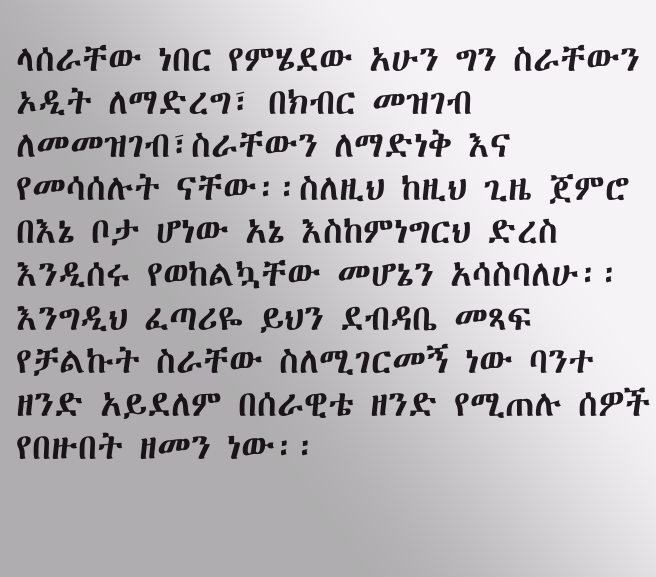ላሰራቸው ነበር የምሄደው አሁን ግን ስራቸውን ኦዲት ለማድረግ፣ በክብር መዝገብ ለመመዝገብ፣ስራቸውን ለማድነቅ እና የመሳሰሉት ናቸው፡፡ስለዚህ ከዚህ ጊዜ ጀምሮ በእኔ ቦታ ሆነው አኔ እስከምነግርህ ድረስ እንዲሰሩ የወከልኳቸው መሆኔን አሳስባለሁ፡፡እንግዲህ ፈጣሪዬ ይህን ደብዳቤ መጻፍ የቻልኩት ስራቸው ስለሚገርመኝ ነው ባንተ ዘንድ አይደለም በሰራዊቴ ዘንድ የሚጠሉ ሰዎች የበዙበት ዘመን ነው፡፡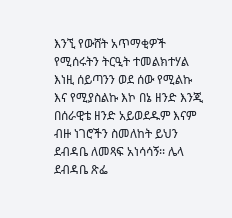እንኚ የውሸት አጥማቂዎች የሚሰሩትን ትርዒት ተመልክተሃል እነዚ ሰይጣንን ወደ ሰው የሚልኩ እና የሚያስልኩ እኮ በኔ ዘንድ እንጂ በሰራዊቴ ዘንድ አይወደዱም እናም ብዙ ነገሮችን ስመለከት ይህን ደብዳቤ ለመጻፍ አነሳሳኝ፡፡ ሌላ ደብዳቤ ጽፌ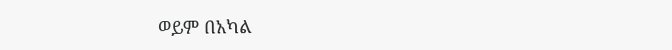ወይም በአካል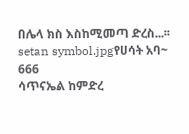በሌላ ክስ እስከሚመጣ ድረስ...፡፡
setan symbol.jpgየሀሳት አባ~
666
ሳጥናኤል ከምድረ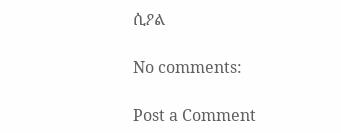ሲዖል

No comments:

Post a Comment